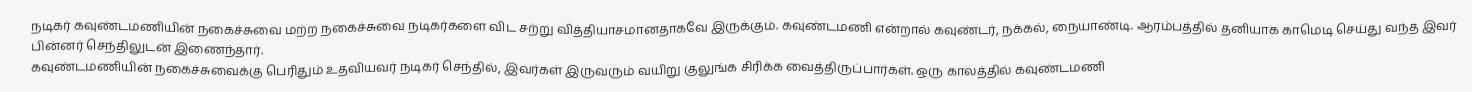நடிகர் கவுண்டமணியின் நகைச்சுவை மற்ற நகைச்சுவை நடிகர்களை விட சற்று வித்தியாசமானதாகவே இருக்கும். கவுண்டமணி என்றால் கவுண்டர், நக்கல், நையாண்டி. ஆரம்பத்தில் தனியாக காமெடி செய்து வந்த இவர் பின்னர் செந்திலுடன் இணைந்தார்.
கவுண்டமணியின் நகைச்சுவைக்கு பெரிதும் உதவியவர் நடிகர் செந்தில், இவர்கள் இருவரும் வயிறு குலுங்க சிரிக்க வைத்திருப்பார்கள். ஒரு காலத்தில் கவுண்டமணி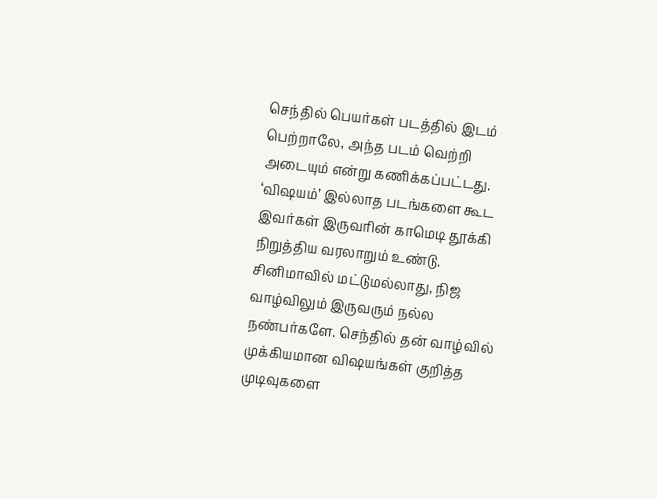செந்தில் பெயர்கள் படத்தில் இடம் பெற்றாலே, அந்த படம் வெற்றி அடையும் என்று கணிக்கப்பட்டது.
‘விஷயம்’ இல்லாத படங்களை கூட இவர்கள் இருவரின் காமெடி தூக்கி நிறுத்திய வரலாறும் உண்டு. சினிமாவில் மட்டுமல்லாது, நிஜ வாழ்விலும் இருவரும் நல்ல நண்பர்களே. செந்தில் தன் வாழ்வில் முக்கியமான விஷயங்கள் குறித்த முடிவுகளை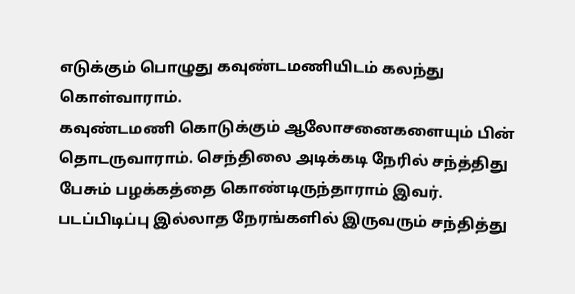எடுக்கும் பொழுது கவுண்டமணியிடம் கலந்து கொள்வாராம்.
கவுண்டமணி கொடுக்கும் ஆலோசனைகளையும் பின் தொடருவாராம். செந்திலை அடிக்கடி நேரில் சந்த்திது பேசும் பழக்கத்தை கொண்டிருந்தாராம் இவர். படப்பிடிப்பு இல்லாத நேரங்களில் இருவரும் சந்தித்து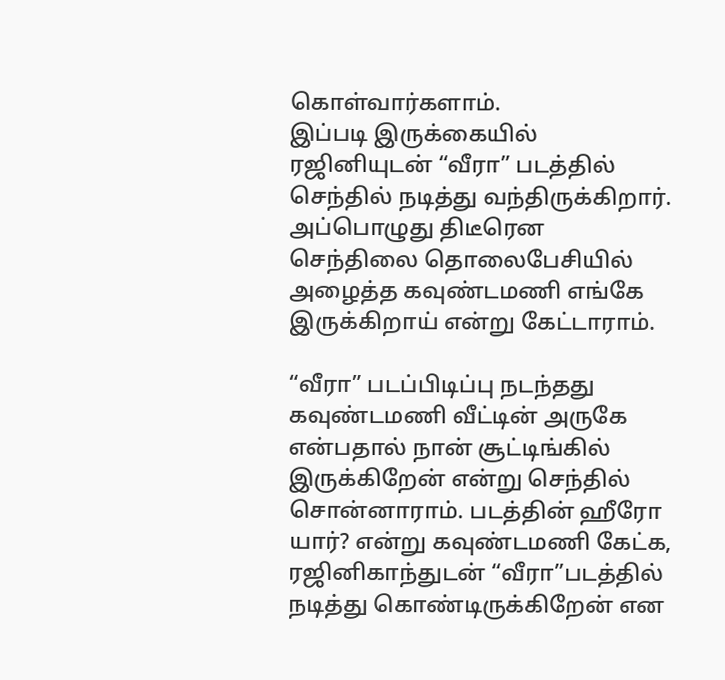கொள்வார்களாம்.
இப்படி இருக்கையில் ரஜினியுடன் “வீரா” படத்தில் செந்தில் நடித்து வந்திருக்கிறார். அப்பொழுது திடீரென செந்திலை தொலைபேசியில் அழைத்த கவுண்டமணி எங்கே இருக்கிறாய் என்று கேட்டாராம்.

“வீரா” படப்பிடிப்பு நடந்தது கவுண்டமணி வீட்டின் அருகே என்பதால் நான் சூட்டிங்கில் இருக்கிறேன் என்று செந்தில் சொன்னாராம். படத்தின் ஹீரோ யார்? என்று கவுண்டமணி கேட்க, ரஜினிகாந்துடன் “வீரா”படத்தில் நடித்து கொண்டிருக்கிறேன் என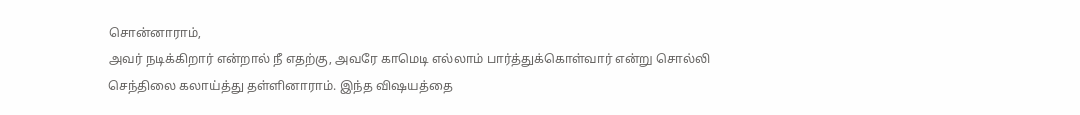சொன்னாராம்,
அவர் நடிக்கிறார் என்றால் நீ எதற்கு, அவரே காமெடி எல்லாம் பார்த்துக்கொள்வார் என்று சொல்லி செந்திலை கலாய்த்து தள்ளினாராம். இந்த விஷயத்தை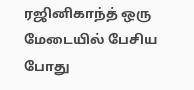ரஜினிகாந்த் ஒரு மேடையில் பேசிய போது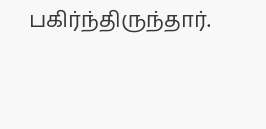பகிர்ந்திருந்தார்.